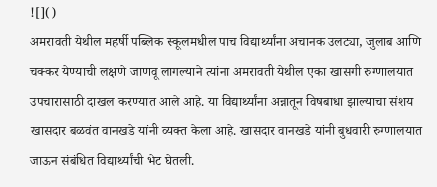![]()
अमरावती येथील महर्षी पब्लिक स्कूलमधील पाच विद्यार्थ्यांना अचानक उलट्या, जुलाब आणि चक्कर येण्याची लक्षणे जाणवू लागल्याने त्यांना अमरावती येथील एका खासगी रुग्णालयात उपचारासाठी दाखल करण्यात आले आहे. या विद्यार्थ्यांना अन्नातून विषबाधा झाल्याचा संशय खासदार बळवंत वानखडे यांनी व्यक्त केला आहे. खासदार वानखडे यांनी बुधवारी रुग्णालयात जाऊन संबंधित विद्यार्थ्यांची भेट घेतली.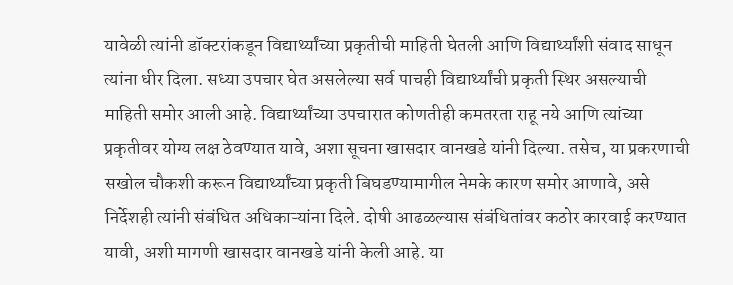यावेळी त्यांनी डॉक्टरांकडून विद्यार्थ्यांच्या प्रकृतीची माहिती घेतली आणि विद्यार्थ्यांशी संवाद साधून त्यांना धीर दिला. सध्या उपचार घेत असलेल्या सर्व पाचही विद्यार्थ्यांची प्रकृती स्थिर असल्याची माहिती समोर आली आहे. विद्यार्थ्यांच्या उपचारात कोणतीही कमतरता राहू नये आणि त्यांच्या प्रकृतीवर योग्य लक्ष ठेवण्यात यावे, अशा सूचना खासदार वानखडे यांनी दिल्या. तसेच, या प्रकरणाची सखोल चौकशी करून विद्यार्थ्यांच्या प्रकृती बिघडण्यामागील नेमके कारण समोर आणावे, असे निर्देशही त्यांनी संबंधित अधिकाऱ्यांना दिले. दोषी आढळल्यास संबंधितांवर कठोर कारवाई करण्यात यावी, अशी मागणी खासदार वानखडे यांनी केली आहे. या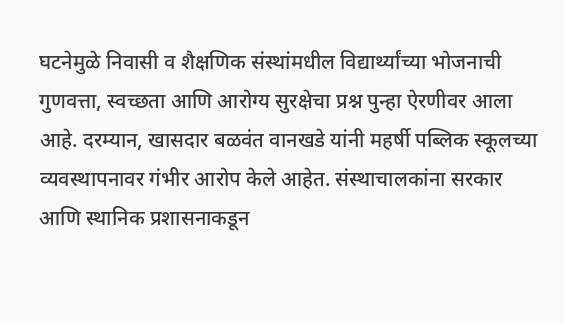घटनेमुळे निवासी व शैक्षणिक संस्थांमधील विद्यार्थ्यांच्या भोजनाची गुणवत्ता, स्वच्छता आणि आरोग्य सुरक्षेचा प्रश्न पुन्हा ऐरणीवर आला आहे. दरम्यान, खासदार बळवंत वानखडे यांनी महर्षी पब्लिक स्कूलच्या व्यवस्थापनावर गंभीर आरोप केले आहेत. संस्थाचालकांना सरकार आणि स्थानिक प्रशासनाकडून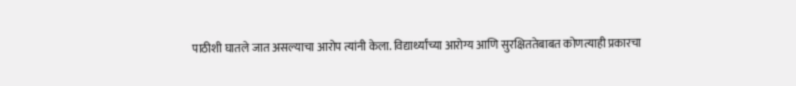पाठीशी घातले जात असल्याचा आरोप त्यांनी केला. विद्यार्थ्यांच्या आरोग्य आणि सुरक्षिततेबाबत कोणत्याही प्रकारचा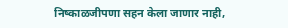निष्काळजीपणा सहन केला जाणार नाही,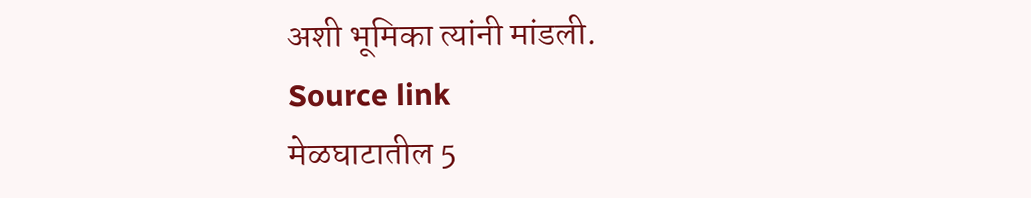अशी भूमिका त्यांनी मांडली.
Source link
मेळघाटातील 5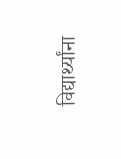विद्यार्थ्यांना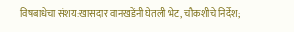विषबाधेचा संशय:खासदार वानखडेंनी घेतली भेट, चौकशीचे निर्देश;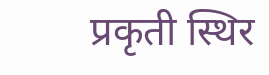प्रकृती स्थिर